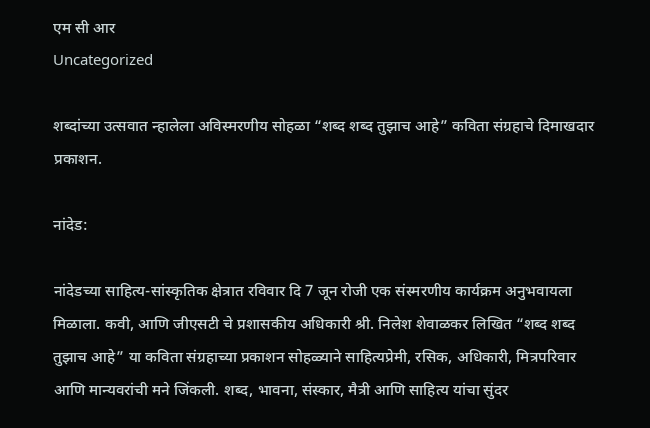एम सी आर
Uncategorized

शब्दांच्या उत्सवात न्हालेला अविस्मरणीय सोहळा “शब्द शब्द तुझाच आहे” कविता संग्रहाचे दिमाखदार प्रकाशन.

नांदेड:

नांदेडच्या साहित्य-सांस्कृतिक क्षेत्रात रविवार दि 7 जून रोजी एक संस्मरणीय कार्यक्रम अनुभवायला मिळाला. कवी, आणि जीएसटी चे प्रशासकीय अधिकारी श्री. निलेश शेवाळकर लिखित “शब्द शब्द तुझाच आहे” या कविता संग्रहाच्या प्रकाशन सोहळ्याने साहित्यप्रेमी, रसिक, अधिकारी, मित्रपरिवार आणि मान्यवरांची मने जिंकली. शब्द, भावना, संस्कार, मैत्री आणि साहित्य यांचा सुंदर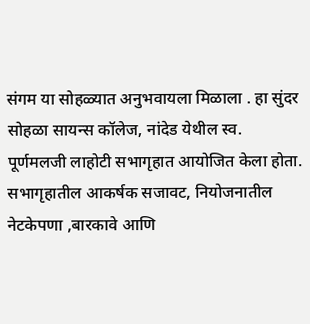संगम या सोहळ्यात अनुभवायला मिळाला . हा सुंदर सोहळा सायन्स कॉलेज, नांदेड येथील स्व. पूर्णमलजी लाहोटी सभागृहात आयोजित केला होता. सभागृहातील आकर्षक सजावट, नियोजनातील नेटकेपणा ,बारकावे आणि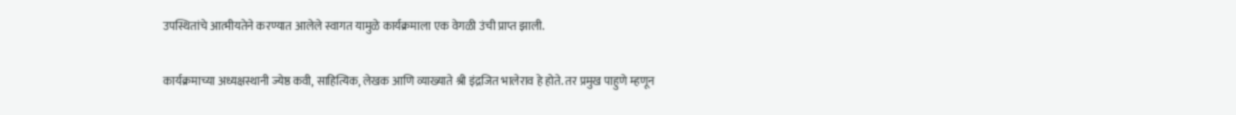उपस्थितांचे आत्मीयतेने करण्यात आलेले स्वागत यामुळे कार्यक्रमाला एक वेगळी उंची प्राप्त झाली.

कार्यक्रमाच्या अध्यक्षस्थानी ज्येष्ठ कवी, साहित्यिक, लेखक आणि व्याख्याते श्री इंद्रजित भालेराव हे होते. तर प्रमुख पाहुणे म्हणून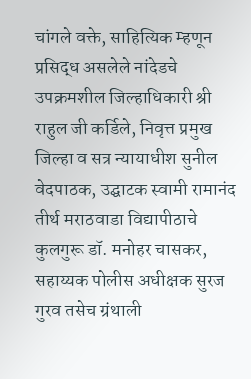चांगले वक्ते, साहित्यिक म्हणून प्रसिद्ध असलेले नांदेडचे उपक्रमशील जिल्हाधिकारी श्री राहुल जी कर्डिले, निवृत्त प्रमुख जिल्हा व सत्र न्यायाधीश सुनील वेदपाठक, उद्घाटक स्वामी रामानंद तीर्थ मराठवाडा विद्यापीठाचे कुलगुरू डॉ. मनोहर चासकर, सहाय्यक पोलीस अधीक्षक सुरज गुरव तसेच ग्रंथाली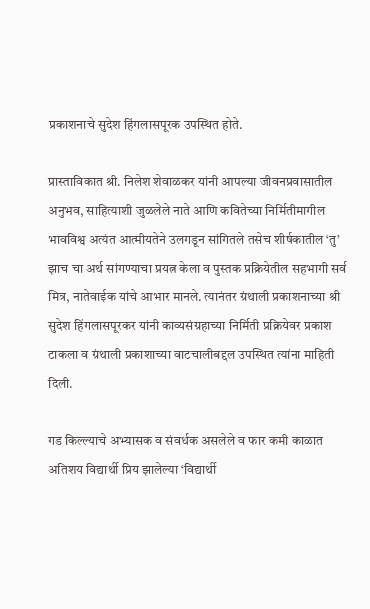प्रकाशनाचे सुदेश हिंगलासपूरक उपस्थित होते.

प्रास्ताविकात श्री. निलेश शेवाळकर यांनी आपल्या जीवनप्रवासातील अनुभव, साहित्याशी जुळलेले नाते आणि कवितेच्या निर्मितीमागील भावविश्व अत्यंत आत्मीयतेने उलगडून सांगितले तसेच शीर्षकातील ‘तु’ झाच चा अर्थ सांगण्याचा प्रयत्न केला व पुस्तक प्रक्रियेतील सहभागी सर्व मित्र, नातेवाईक यांचे आभार मानले. त्यानंतर ग्रंथाली प्रकाशनाच्या श्री सुदेश हिंगलासपूरकर यांनी काव्यसंग्रहाच्या निर्मिती प्रक्रियेवर प्रकाश टाकला व ग्रंथाली प्रकाशाच्या वाटचालीबद्दल उपस्थित त्यांना माहिती दिली.

गड किल्ल्याचे अभ्यासक व संवर्धक असलेले व फार कमी काळात अतिशय विद्यार्थी प्रिय झालेल्या ‘विद्यार्थी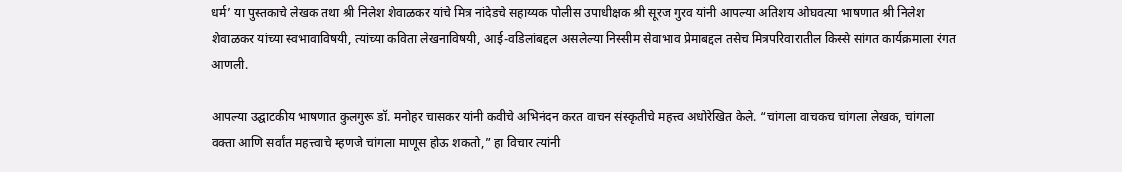धर्म’ या पुस्तकाचे लेखक तथा श्री निलेश शेवाळकर यांचे मित्र नांदेडचे सहाय्यक पोलीस उपाधीक्षक श्री सूरज गुरव यांनी आपल्या अतिशय ओघवत्या भाषणात श्री निलेश शेवाळकर यांच्या स्वभावाविषयी, त्यांच्या कविता लेखनाविषयी, आई-वडिलांबद्दल असलेल्या निस्सीम सेवाभाव प्रेमाबद्दल तसेच मित्रपरिवारातील किस्से सांगत कार्यक्रमाला रंगत आणली.

आपल्या उद्घाटकीय भाषणात कुलगुरू डॉ. मनोहर चासकर यांनी कवीचे अभिनंदन करत वाचन संस्कृतीचे महत्त्व अधोरेखित केले. “चांगला वाचकच चांगला लेखक, चांगला वक्ता आणि सर्वांत महत्त्वाचे म्हणजे चांगला माणूस होऊ शकतो,” हा विचार त्यांनी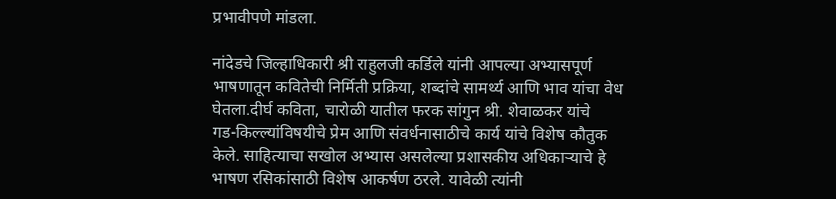प्रभावीपणे मांडला.

नांदेडचे जिल्हाधिकारी श्री राहुलजी कर्डिले यांनी आपल्या अभ्यासपूर्ण भाषणातून कवितेची निर्मिती प्रक्रिया, शब्दांचे सामर्थ्य आणि भाव यांचा वेध घेतला.दीर्घ कविता, चारोळी यातील फरक सांगुन श्री. शेवाळकर यांचे
गड-किल्ल्यांविषयीचे प्रेम आणि संवर्धनासाठीचे कार्य यांचे विशेष कौतुक केले. साहित्याचा सखोल अभ्यास असलेल्या प्रशासकीय अधिकाऱ्याचे हे भाषण रसिकांसाठी विशेष आकर्षण ठरले. यावेळी त्यांनी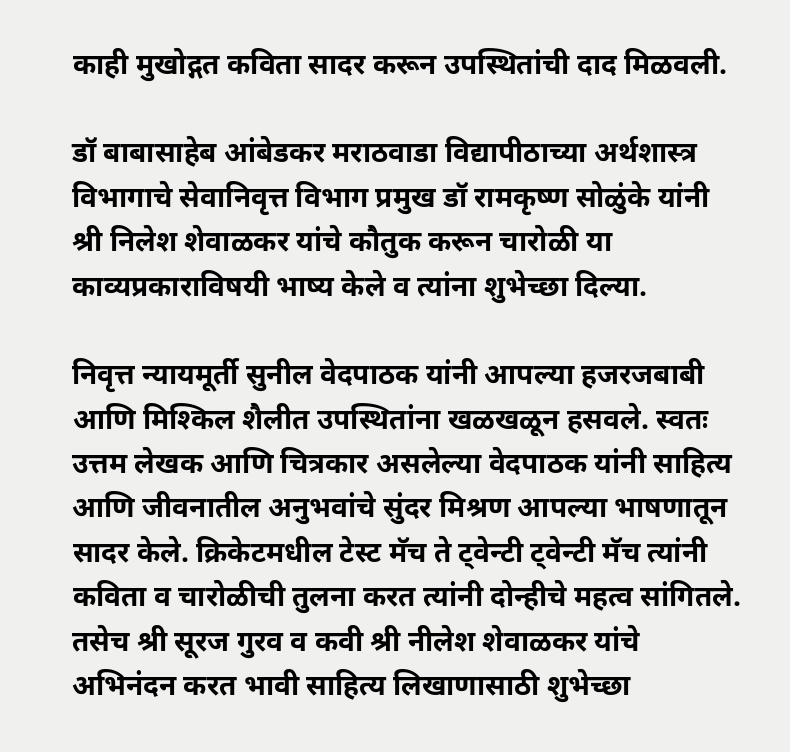काही मुखोद्गत कविता सादर करून उपस्थितांची दाद मिळवली.

डॉ बाबासाहेब आंबेडकर मराठवाडा विद्यापीठाच्या अर्थशास्त्र विभागाचे सेवानिवृत्त विभाग प्रमुख डॉ रामकृष्ण सोळुंके यांनी श्री निलेश शेवाळकर यांचे कौतुक करून चारोळी या काव्यप्रकाराविषयी भाष्य केले व त्यांना शुभेच्छा दिल्या.

निवृत्त न्यायमूर्ती सुनील वेदपाठक यांनी आपल्या हजरजबाबी आणि मिश्किल शैलीत उपस्थितांना खळखळून हसवले. स्वतः उत्तम लेखक आणि चित्रकार असलेल्या वेदपाठक यांनी साहित्य आणि जीवनातील अनुभवांचे सुंदर मिश्रण आपल्या भाषणातून सादर केले. क्रिकेटमधील टेस्ट मॅच ते ट्वेन्टी ट्वेन्टी मॅच त्यांनी कविता व चारोळीची तुलना करत त्यांनी दोन्हीचे महत्व सांगितले. तसेच श्री सूरज गुरव व कवी श्री नीलेश शेवाळकर यांचे अभिनंदन करत भावी साहित्य लिखाणासाठी शुभेच्छा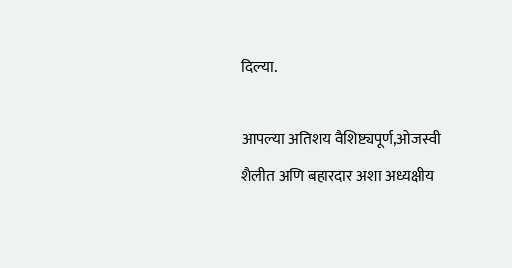दिल्या.

आपल्या अतिशय वैशिष्ट्यपूर्ण,ओजस्वी शैलीत अणि बहारदार अशा अध्यक्षीय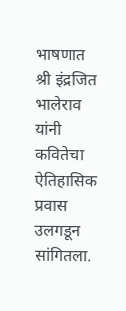भाषणात श्री इंद्रजित भालेराव यांनी कवितेचा ऐतिहासिक प्रवास उलगडून सांगितला.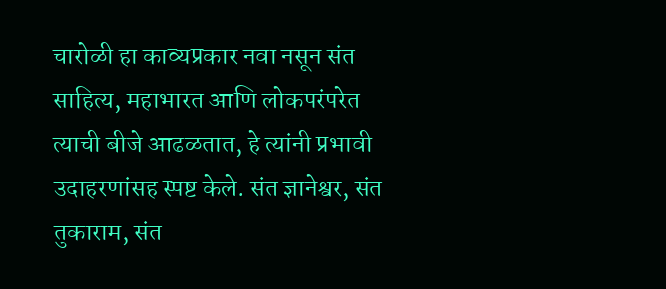चारोळी हा काव्यप्रकार नवा नसून संत साहित्य, महाभारत आणि लोकपरंपरेत त्याची बीजे आढळतात, हे त्यांनी प्रभावी उदाहरणांसह स्पष्ट केले. संत ज्ञानेश्वर, संत तुकाराम, संत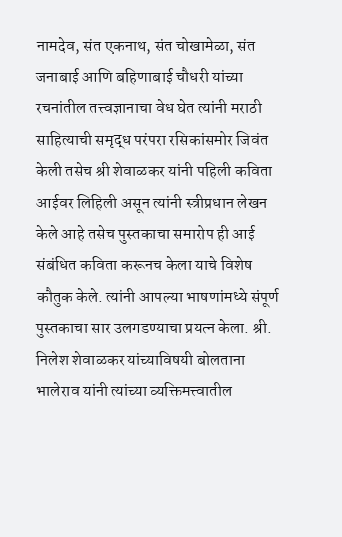नामदेव, संत एकनाथ, संत चोखामेळा, संत जनाबाई आणि बहिणाबाई चौधरी यांच्या रचनांतील तत्त्वज्ञानाचा वेध घेत त्यांनी मराठी साहित्याची समृद्ध परंपरा रसिकांसमोर जिवंत केली तसेच श्री शेवाळकर यांनी पहिली कविता आईवर लिहिली असून त्यांनी स्त्रीप्रधान लेखन केले आहे तसेच पुस्तकाचा समारोप ही आई संबंधित कविता करूनच केला याचे विशेष कौतुक केले. त्यांनी आपल्या भाषणांमध्ये संपूर्ण पुस्तकाचा सार उलगडण्याचा प्रयत्न केला. श्री. निलेश शेवाळकर यांच्याविषयी बोलताना भालेराव यांनी त्यांच्या व्यक्तिमत्त्वातील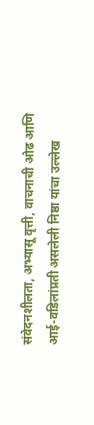संवेदनशीलता, अभ्यासू वृत्ती, वाचनाची ओढ आणि आई-वडिलांप्रती असलेली निष्ठा यांचा उल्लेख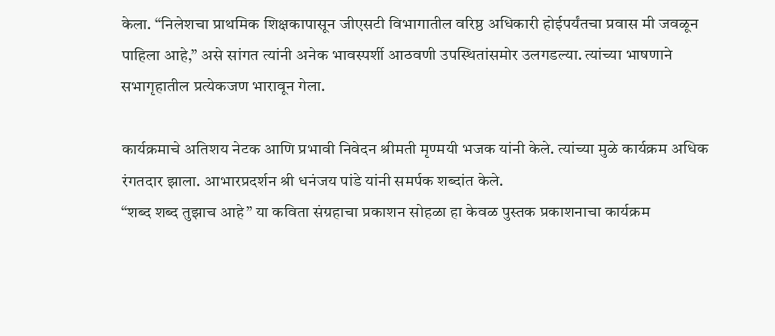केला. “निलेशचा प्राथमिक शिक्षकापासून जीएसटी विभागातील वरिष्ठ अधिकारी होईपर्यंतचा प्रवास मी जवळून पाहिला आहे,” असे सांगत त्यांनी अनेक भावस्पर्शी आठवणी उपस्थितांसमोर उलगडल्या. त्यांच्या भाषणाने सभागृहातील प्रत्येकजण भारावून गेला.

कार्यक्रमाचे अतिशय नेटक आणि प्रभावी निवेदन श्रीमती मृण्मयी भजक यांनी केले. त्यांच्या मुळे कार्यक्रम अधिक रंगतदार झाला. आभारप्रदर्शन श्री धनंजय पांडे यांनी समर्पक शब्दांत केले.
“शब्द शब्द तुझाच आहे” या कविता संग्रहाचा प्रकाशन सोहळा हा केवळ पुस्तक प्रकाशनाचा कार्यक्रम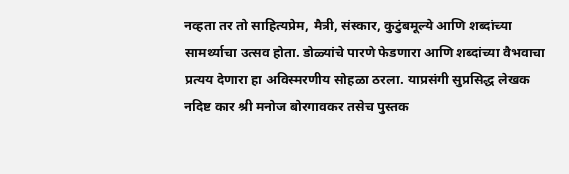नव्हता तर तो साहित्यप्रेम, मैत्री, संस्कार, कुटुंबमूल्ये आणि शब्दांच्या सामर्थ्याचा उत्सव होता. डोळ्यांचे पारणे फेडणारा आणि शब्दांच्या वैभवाचा प्रत्यय देणारा हा अविस्मरणीय सोहळा ठरला. याप्रसंगी सुप्रसिद्ध लेखक नदिष्ट कार श्री मनोज बोरगावकर तसेच पुस्तक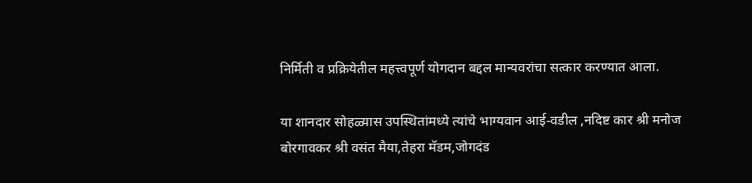निर्मिती व प्रक्रियेतील महत्त्वपूर्ण योगदान बद्दल मान्यवरांचा सत्कार करण्यात आला.

या शानदार सोहळ्यास उपस्थितांमध्ये त्यांचे भाग्यवान आई-वडील ,नदिष्ट कार श्री मनोज बोरगावकर श्री वसंत मैया,तेहरा मॅडम,जोगदंड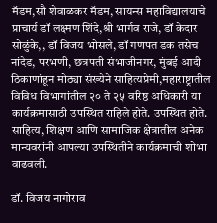मॅडम,सौ शेवाळकर मॅडम, सायन्स महाविद्यालयाचे प्राचार्य डॉ लक्ष्मण शिंदे,श्री भार्गव राजे, डॉ केदार सोळुंके,, डॉ विजय भोसले, डॉ गणपत डक तसेच नांदेड, परभणी, छत्रपती संभाजीनगर, मुंबई आदी ठिकाणांहून मोठ्या संख्येने साहित्यप्रेमी,महाराष्ट्रातील विविध विभागांतील २० ते २५ वरिष्ठ अधिकारी या कार्यक्रमासाठी उपस्थित राहिले होते. उपस्थित होते. साहित्य, शिक्षण आणि सामाजिक क्षेत्रातील अनेक मान्यवरांनी आपल्या उपस्थितीने कार्यक्रमाची शोभा वाढवली.

डॉ. विजय नागोराव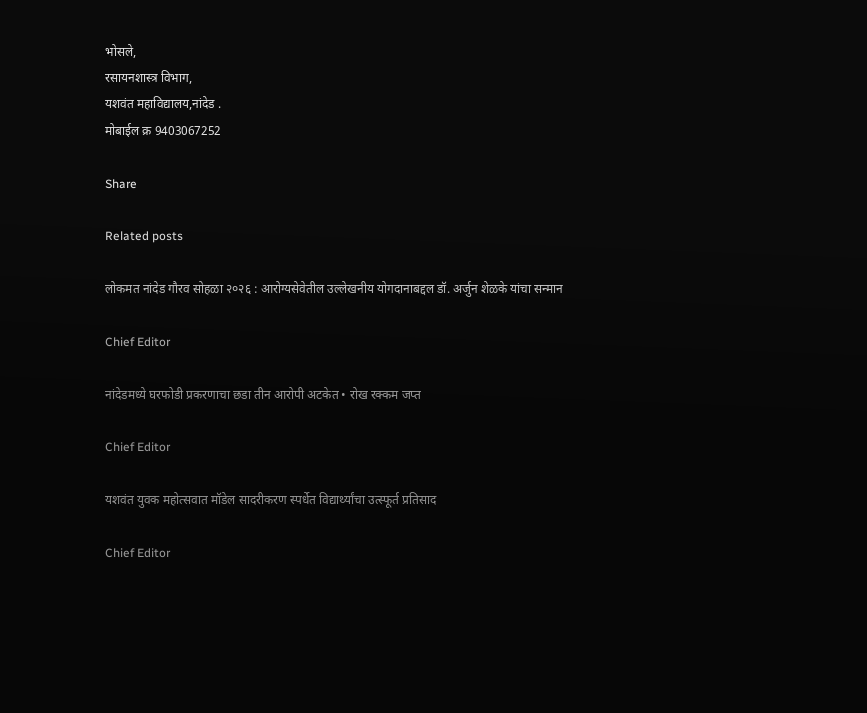भोसले,
रसायनशास्त्र विभाग,
यशवंत महाविद्यालय,नांदेड .
मोबाईल क्र 9403067252

Share

Related posts

लोकमत नांदेड गौरव सोहळा २०२६ : आरोग्यसेवेतील उल्लेखनीय योगदानाबद्दल डॉ. अर्जुन शेळके यांचा सन्मान

Chief Editor

नांदेडमध्ये घरफोडी प्रकरणाचा छडा तीन आरोपी अटकेत • रोख रक्कम जप्त

Chief Editor

यशवंत युवक महोत्सवात मॉडेल सादरीकरण स्पर्धेत विद्यार्थ्यांचा उत्स्फूर्त प्रतिसाद

Chief Editor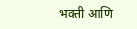भक्ती आणि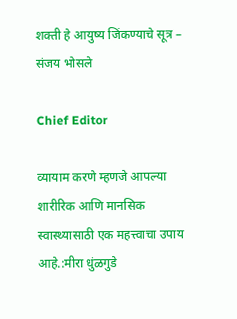शक्ती हे आयुष्य जिंकण्याचे सूत्र – संजय भोसले

Chief Editor

व्यायाम करणे म्हणजे आपल्या शारीरिक आणि मानसिक स्वास्थ्यासाठी एक महत्त्वाचा उपाय आहे.:मीरा धुंळगुडे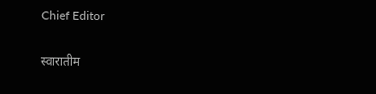Chief Editor

स्वारातीम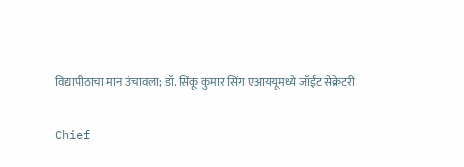विद्यापीठाचा मान उंचावला; डॉ. सिंकू कुमार सिंग एआययूमध्ये जॉईंट सेक्रेटरी

Chief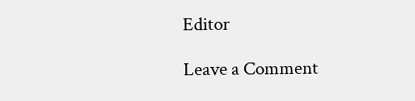Editor

Leave a Comment